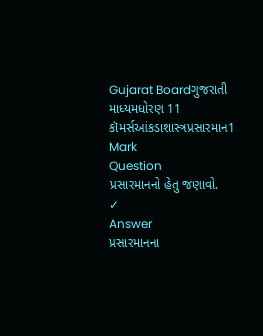Gujarat Boardગુજરાતી માધ્યમધોરણ 11 કૉમર્સઆંકડાશાસ્ત્રપ્રસારમાન1 Mark
Question
પ્રસારમાનનો હેતુ જણાવો.
✓
Answer
પ્રસારમાનના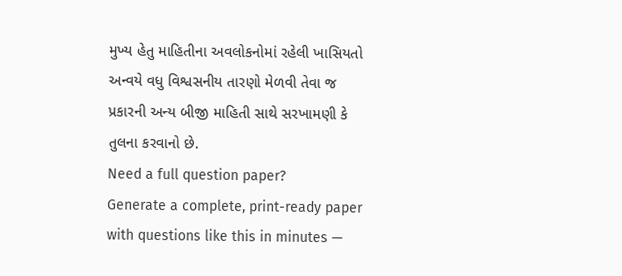મુખ્ય હેતુ માહિતીના અવલોકનોમાં રહેલી ખાસિયતો અન્વયે વધુ વિશ્વસનીય તારણો મેળવી તેવા જ પ્રકારની અન્ય બીજી માહિતી સાથે સરખામણી કે તુલના કરવાનો છે.
Need a full question paper?
Generate a complete, print-ready paper with questions like this in minutes —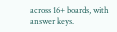across 16+ boards, with answer keys.